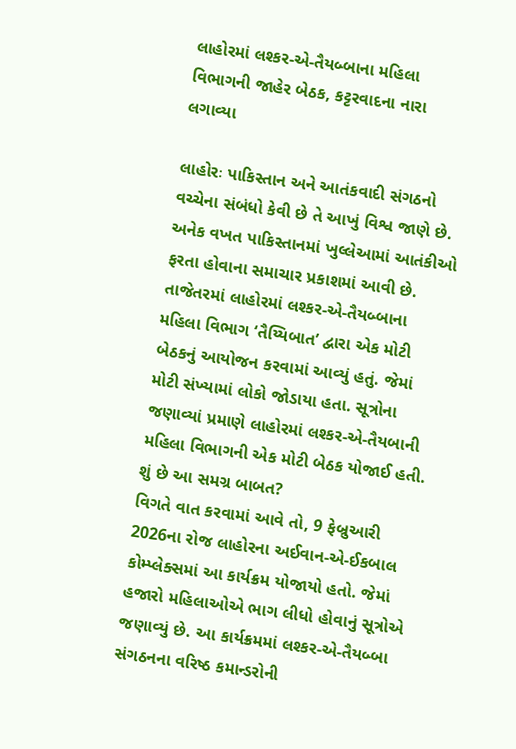લાહોરમાં લશ્કર-એ-તૈયબ્બાના મહિલા વિભાગની જાહેર બેઠક, કટ્ટરવાદના નારા લગાવ્યા

લાહોરઃ પાકિસ્તાન અને આતંકવાદી સંગઠનો વચ્ચેના સંબંધો કેવી છે તે આખું વિશ્વ જાણે છે. અનેક વખત પાકિસ્તાનમાં ખુલ્લેઆમાં આતંકીઓ ફરતા હોવાના સમાચાર પ્રકાશમાં આવી છે. તાજેતરમાં લાહોરમાં લશ્કર-એ-તૈયબ્બાના મહિલા વિભાગ ‘તૈય્યિબાત’ દ્વારા એક મોટી બેઠકનું આયોજન કરવામાં આવ્યું હતું. જેમાં મોટી સંખ્યામાં લોકો જોડાયા હતા. સૂત્રોના જણાવ્યાં પ્રમાણે લાહોરમાં લશ્કર-એ-તૈયબાની મહિલા વિભાગની એક મોટી બેઠક યોજાઈ હતી.
શું છે આ સમગ્ર બાબત?
વિગતે વાત કરવામાં આવે તો, 9 ફેબ્રુઆરી 2026ના રોજ લાહોરના અઈવાન-એ-ઈકબાલ કોમ્પ્લેક્સમાં આ કાર્યક્રમ યોજાયો હતો. જેમાં હજારો મહિલાઓએ ભાગ લીધો હોવાનું સૂત્રોએ જણાવ્યું છે. આ કાર્યક્રમમાં લશ્કર-એ-તૈયબ્બા સંગઠનના વરિષ્ઠ કમાન્ડરોની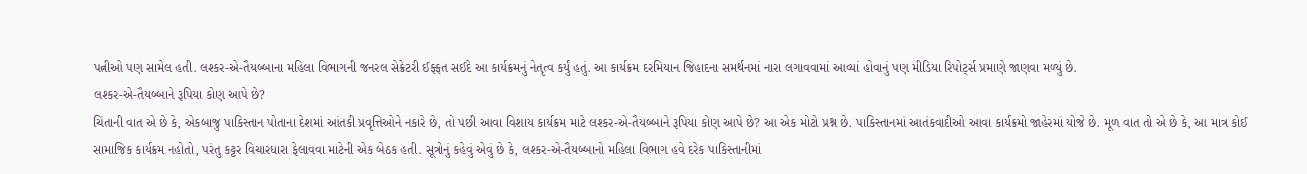પત્નીઓ પણ સામેલ હતી. લશ્કર-એ-તૈયબ્બાના મહિલા વિભાગની જનરલ સેક્રેટરી ઈફ્ફત સઈદે આ કાર્યક્રમનું નેતૃત્વ કર્યું હતું. આ કાર્યક્રમ દરમિયાન જિહાદના સમર્થનમાં નારા લગાવવામાં આવ્યાં હોવાનું પણ મીડિયા રિપોર્ટ્સ પ્રમાણે જાણવા મળ્યું છે.
લશ્કર-એ-તૈયબ્બાને રૂપિયા કોણ આપે છે?
ચિંતાની વાત એ છે કે, એકબાજુ પાકિસ્તાન પોતાના દેશમાં આંતકી પ્રવૃત્તિઓને નકારે છે, તો પછી આવા વિશાય કાર્યક્રમ માટે લશ્કર-એ-તૈયબ્બાને રૂપિયા કોણ આપે છે? આ એક મોટો પ્રશ્ન છે. પાકિસ્તાનમાં આતંકવાદીઓ આવા કાર્યક્રમો જાહેરમાં યોજે છે. મૂળ વાત તો એ છે કે, આ માત્ર કોઈ સામાજિક કાર્યક્રમ નહોતો, પરંતુ કટ્ટર વિચારધારા ફેલાવવા માટેની એક બેઠક હતી. સૂત્રોનું કહેવું એવું છે કે, લશ્કર-એ-તૈયબ્બાનો મહિલા વિભાગ હવે દરેક પાકિસ્તાનીમાં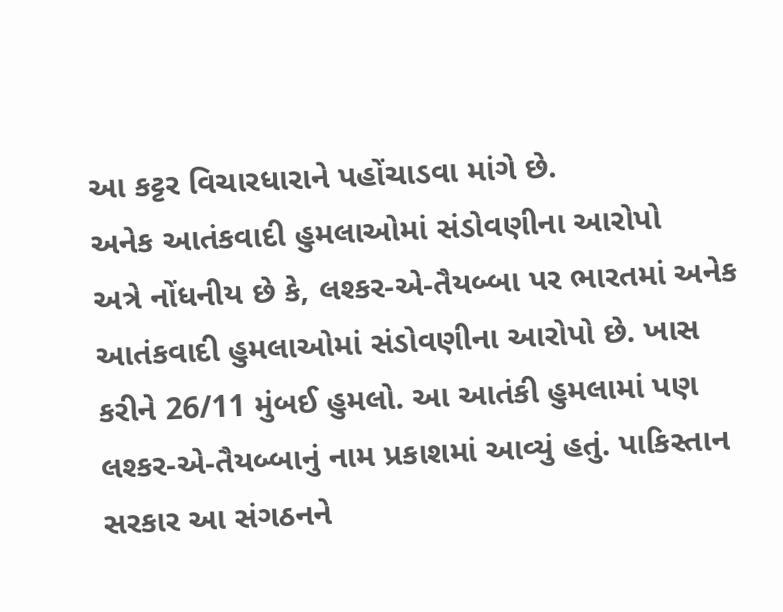આ કટ્ટર વિચારધારાને પહોંચાડવા માંગે છે.
અનેક આતંકવાદી હુમલાઓમાં સંડોવણીના આરોપો
અત્રે નોંધનીય છે કે, લશ્કર-એ-તૈયબ્બા પર ભારતમાં અનેક આતંકવાદી હુમલાઓમાં સંડોવણીના આરોપો છે. ખાસ કરીને 26/11 મુંબઈ હુમલો. આ આતંકી હુમલામાં પણ લશ્કર-એ-તૈયબ્બાનું નામ પ્રકાશમાં આવ્યું હતું. પાકિસ્તાન સરકાર આ સંગઠનને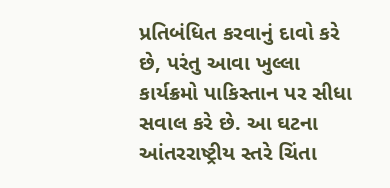પ્રતિબંધિત કરવાનું દાવો કરે છે, પરંતુ આવા ખુલ્લા કાર્યક્રમો પાકિસ્તાન પર સીધા સવાલ કરે છે. આ ઘટના આંતરરાષ્ટ્રીય સ્તરે ચિંતા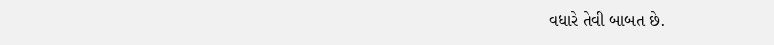વધારે તેવી બાબત છે.